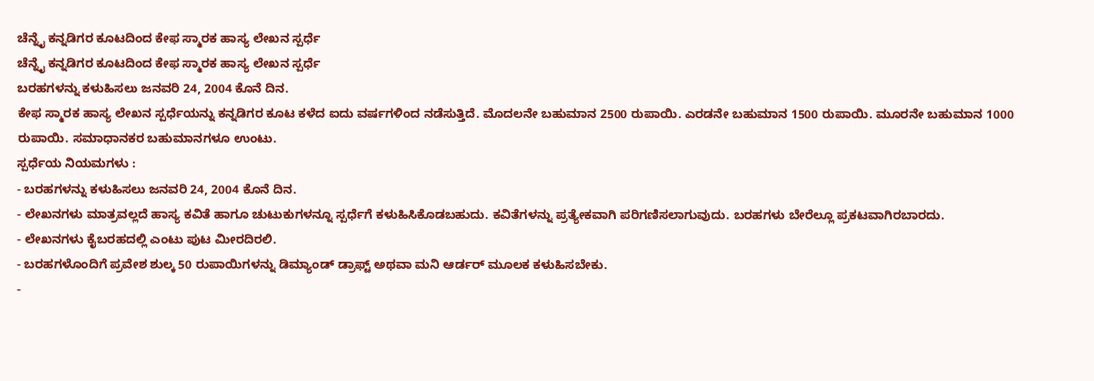ಚೆನ್ನೈ ಕನ್ನಡಿಗರ ಕೂಟದಿಂದ ಕೇಫ ಸ್ಮಾರಕ ಹಾಸ್ಯ ಲೇಖನ ಸ್ಪರ್ಧೆ
ಚೆನ್ನೈ ಕನ್ನಡಿಗರ ಕೂಟದಿಂದ ಕೇಫ ಸ್ಮಾರಕ ಹಾಸ್ಯ ಲೇಖನ ಸ್ಪರ್ಧೆ
ಬರಹಗಳನ್ನು ಕಳುಹಿಸಲು ಜನವರಿ 24, 2004 ಕೊನೆ ದಿನ.
ಕೇಫ ಸ್ಮಾರಕ ಹಾಸ್ಯ ಲೇಖನ ಸ್ಪರ್ಧೆಯನ್ನು ಕನ್ನಡಿಗರ ಕೂಟ ಕಳೆದ ಐದು ವರ್ಷಗಳಿಂದ ನಡೆಸುತ್ತಿದೆ. ಮೊದಲನೇ ಬಹುಮಾನ 2500 ರುಪಾಯಿ. ಎರಡನೇ ಬಹುಮಾನ 1500 ರುಪಾಯಿ. ಮೂರನೇ ಬಹುಮಾನ 1000 ರುಪಾಯಿ. ಸಮಾಧಾನಕರ ಬಹುಮಾನಗಳೂ ಉಂಟು.
ಸ್ಪರ್ಧೆಯ ನಿಯಮಗಳು :
- ಬರಹಗಳನ್ನು ಕಳುಹಿಸಲು ಜನವರಿ 24, 2004 ಕೊನೆ ದಿನ.
- ಲೇಖನಗಳು ಮಾತ್ರವಲ್ಲದೆ ಹಾಸ್ಯ ಕವಿತೆ ಹಾಗೂ ಚುಟುಕುಗಳನ್ನೂ ಸ್ಪರ್ಧೆಗೆ ಕಳುಹಿಸಿಕೊಡಬಹುದು. ಕವಿತೆಗಳನ್ನು ಪ್ರತ್ಯೇಕವಾಗಿ ಪರಿಗಣಿಸಲಾಗುವುದು. ಬರಹಗಳು ಬೇರೆಲ್ಲೂ ಪ್ರಕಟವಾಗಿರಬಾರದು.
- ಲೇಖನಗಳು ಕೈಬರಹದಲ್ಲಿ ಎಂಟು ಪುಟ ಮೀರದಿರಲಿ.
- ಬರಹಗಳೊಂದಿಗೆ ಪ್ರವೇಶ ಶುಲ್ಕ 50 ರುಪಾಯಿಗಳನ್ನು ಡಿಮ್ಯಾಂಡ್ ಡ್ರಾಫ್ಟ್ ಅಥವಾ ಮನಿ ಆರ್ಡರ್ ಮೂಲಕ ಕಳುಹಿಸಬೇಕು.
-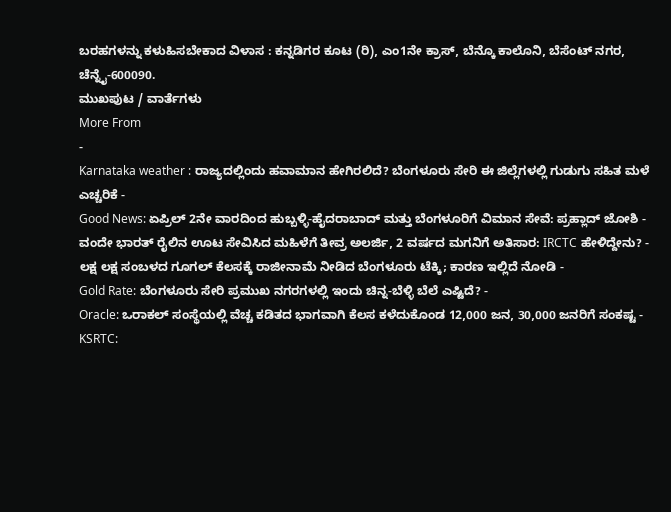ಬರಹಗಳನ್ನು ಕಳುಹಿಸಬೇಕಾದ ವಿಳಾಸ : ಕನ್ನಡಿಗರ ಕೂಟ (ರಿ), ಎಂ1ನೇ ಕ್ರಾಸ್, ಬೆನ್ಕೊ ಕಾಲೊನಿ, ಬೆಸೆಂಟ್ ನಗರ, ಚೆನ್ನೈ-600090.
ಮುಖಪುಟ / ವಾರ್ತೆಗಳು
More From
-
Karnataka weather : ರಾಜ್ಯದಲ್ಲಿಂದು ಹವಾಮಾನ ಹೇಗಿರಲಿದೆ? ಬೆಂಗಳೂರು ಸೇರಿ ಈ ಜಿಲ್ಲೆಗಳಲ್ಲಿ ಗುಡುಗು ಸಹಿತ ಮಳೆ ಎಚ್ಚರಿಕೆ -
Good News: ಏಪ್ರಿಲ್ 2ನೇ ವಾರದಿಂದ ಹುಬ್ಬಳ್ಳಿ-ಹೈದರಾಬಾದ್ ಮತ್ತು ಬೆಂಗಳೂರಿಗೆ ವಿಮಾನ ಸೇವೆ: ಪ್ರಹ್ಲಾದ್ ಜೋಶಿ -
ವಂದೇ ಭಾರತ್ ರೈಲಿನ ಊಟ ಸೇವಿಸಿದ ಮಹಿಳೆಗೆ ತೀವ್ರ ಅಲರ್ಜಿ, 2 ವರ್ಷದ ಮಗನಿಗೆ ಅತಿಸಾರ: IRCTC ಹೇಳಿದ್ದೇನು? -
ಲಕ್ಷ ಲಕ್ಷ ಸಂಬಳದ ಗೂಗಲ್ ಕೆಲಸಕ್ಕೆ ರಾಜೀನಾಮೆ ನೀಡಿದ ಬೆಂಗಳೂರು ಟೆಕ್ಕಿ; ಕಾರಣ ಇಲ್ಲಿದೆ ನೋಡಿ -
Gold Rate: ಬೆಂಗಳೂರು ಸೇರಿ ಪ್ರಮುಖ ನಗರಗಳಲ್ಲಿ ಇಂದು ಚಿನ್ನ-ಬೆಳ್ಳಿ ಬೆಲೆ ಎಷ್ಟಿದೆ? -
Oracle: ಒರಾಕಲ್ ಸಂಸ್ಥೆಯಲ್ಲಿ ವೆಚ್ಚ ಕಡಿತದ ಭಾಗವಾಗಿ ಕೆಲಸ ಕಳೆದುಕೊಂಡ 12,000 ಜನ, 30,000 ಜನರಿಗೆ ಸಂಕಷ್ಟ -
KSRTC: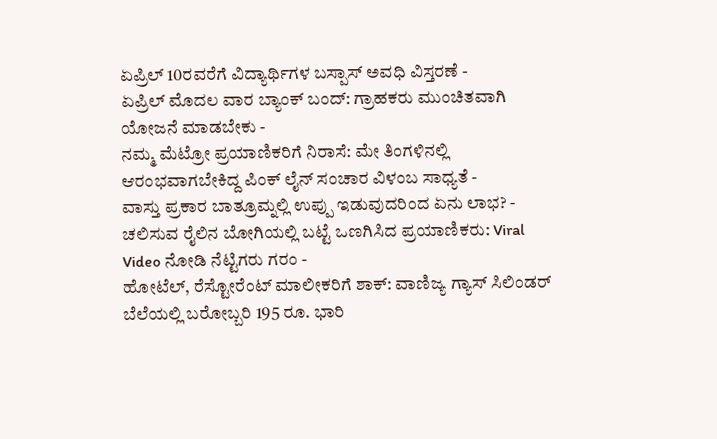ಏಪ್ರಿಲ್ 10ರವರೆಗೆ ವಿದ್ಯಾರ್ಥಿಗಳ ಬಸ್ಪಾಸ್ ಅವಧಿ ವಿಸ್ತರಣೆ -
ಏಪ್ರಿಲ್ ಮೊದಲ ವಾರ ಬ್ಯಾಂಕ್ ಬಂದ್: ಗ್ರಾಹಕರು ಮುಂಚಿತವಾಗಿ ಯೋಜನೆ ಮಾಡಬೇಕು -
ನಮ್ಮ ಮೆಟ್ರೋ ಪ್ರಯಾಣಿಕರಿಗೆ ನಿರಾಸೆ: ಮೇ ತಿಂಗಳಿನಲ್ಲಿ ಆರಂಭವಾಗಬೇಕಿದ್ದ ಪಿಂಕ್ ಲೈನ್ ಸಂಚಾರ ವಿಳಂಬ ಸಾಧ್ಯತೆ -
ವಾಸ್ತು ಪ್ರಕಾರ ಬಾತ್ರೂಮ್ನಲ್ಲಿ ಉಪ್ಪು ಇಡುವುದರಿಂದ ಏನು ಲಾಭ? -
ಚಲಿಸುವ ರೈಲಿನ ಬೋಗಿಯಲ್ಲಿ ಬಟ್ಟೆ ಒಣಗಿಸಿದ ಪ್ರಯಾಣಿಕರು: Viral Video ನೋಡಿ ನೆಟ್ಟಿಗರು ಗರಂ -
ಹೋಟೆಲ್, ರೆಸ್ಟೋರೆಂಟ್ ಮಾಲೀಕರಿಗೆ ಶಾಕ್: ವಾಣಿಜ್ಯ ಗ್ಯಾಸ್ ಸಿಲಿಂಡರ್ ಬೆಲೆಯಲ್ಲಿ ಬರೋಬ್ಬರಿ 195 ರೂ. ಭಾರಿ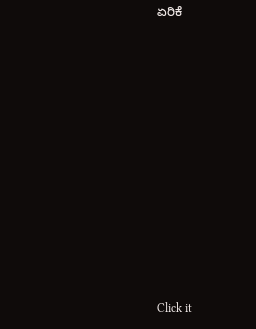ಏರಿಕೆ












Click it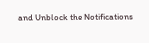and Unblock the Notifications